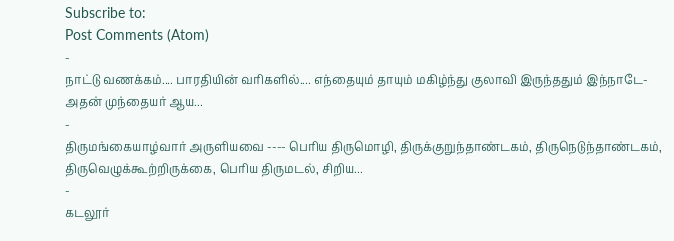Subscribe to:
Post Comments (Atom)
-
நாட்டு வணக்கம்.... பாரதியின் வரிகளில்.... எந்தையும் தாயும் மகிழ்ந்து குலாவி இருந்ததும் இந்நாடே-அதன் முந்தையர் ஆய...
-
திருமங்கையாழ்வார் அருளியவை ---- பெரிய திருமொழி, திருக்குறுந்தாண்டகம், திருநெடுந்தாண்டகம், திருவெழுக்கூற்றிருக்கை, பெரிய திருமடல், சிறிய...
-
கடலூர்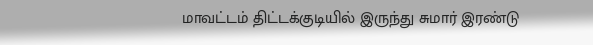மாவட்டம் திட்டக்குடியில் இருந்து சுமார் இரண்டு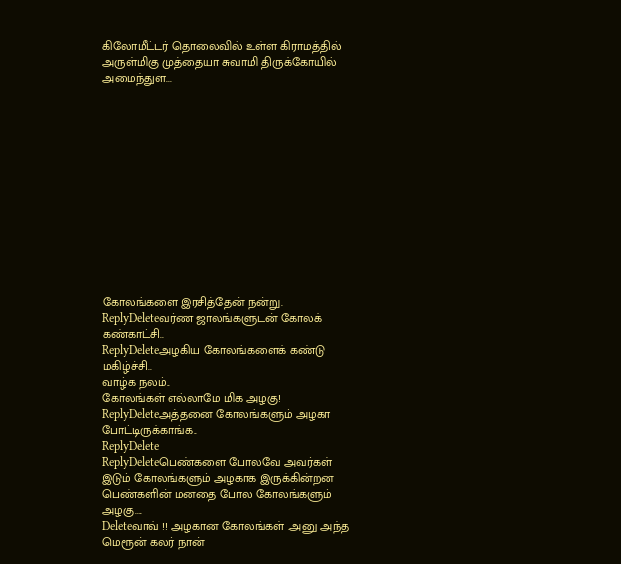கிலோமீட்டர் தொலைவில் உள்ள கிராமத்தில் அருள்மிகு முத்தையா சுவாமி திருக்கோயில் அமைந்துள...













கோலங்களை இரசித்தேன் நன்று.
ReplyDeleteவர்ண ஜாலங்களுடன் கோலக் கண்காட்சி..
ReplyDeleteஅழகிய கோலங்களைக் கண்டு மகிழ்ச்சி..
வாழ்க நலம்..
கோலங்கள் எல்லாமே மிக அழகு!
ReplyDeleteஅத்தனை கோலங்களும் அழகா போட்டிருக்காங்க..
ReplyDelete
ReplyDeleteபெண்களை போலவே அவர்கள் இடும் கோலங்களும் அழகாக இருக்கின்றன
பெண்களின் மனதை போல கோலங்களும் அழகு....
Deleteவாவ் !! அழகான கோலங்கள் .அனு அந்த மெரூன் கலர் நான்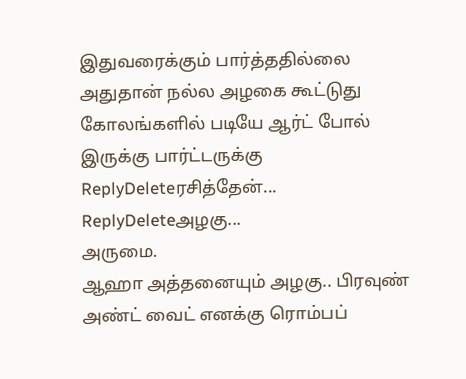இதுவரைக்கும் பார்த்ததில்லை அதுதான் நல்ல அழகை கூட்டுது கோலங்களில் படியே ஆர்ட் போல் இருக்கு பார்ட்டருக்கு
ReplyDeleteரசித்தேன்...
ReplyDeleteஅழகு...
அருமை.
ஆஹா அத்தனையும் அழகு.. பிரவுண் அண்ட் வைட் எனக்கு ரொம்பப்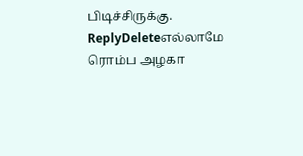பிடிச்சிருக்கு.
ReplyDeleteஎல்லாமே ரொம்ப அழகா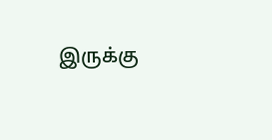இருக்கு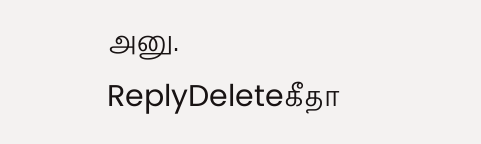அனு.
ReplyDeleteகீதா